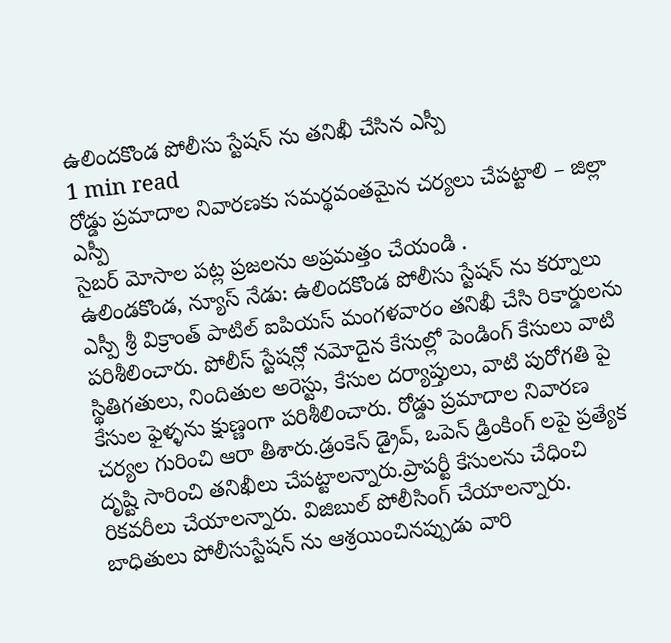ఉలిందకొండ పోలీసు స్టేషన్ ను తనిఖీ చేసిన ఎస్పీ
1 min read
రోడ్డు ప్రమాదాల నివారణకు సమర్థవంతమైన చర్యలు చేపట్టాలి – జిల్లా ఎస్పీ
సైబర్ మోసాల పట్ల ప్రజలను అప్రమత్తం చేయండి .
ఉలిండకొండ, న్యూస్ నేడు: ఉలిందకొండ పోలీసు స్టేషన్ ను కర్నూలు ఎస్పీ శ్రీ విక్రాంత్ పాటిల్ ఐపియస్ మంగళవారం తనిఖీ చేసి రికార్డులను పరిశీలించారు. పోలీస్ స్టేషన్లో నమోదైన కేసుల్లో పెండింగ్ కేసులు వాటి స్థితిగతులు, నిందితుల అరెస్టు, కేసుల దర్యాప్తులు, వాటి పురోగతి పై కేసుల ఫైళ్ళను క్షుణ్ణంగా పరిశీలించారు. రోడ్డు ప్రమాదాల నివారణ చర్యల గురించి ఆరా తీశారు.డ్రంకెన్ డ్రైవ్, ఒపెన్ డ్రింకింగ్ లపై ప్రత్యేక దృష్టి సారించి తనిఖీలు చేపట్టాలన్నారు.ప్రాపర్టీ కేసులను చేధించి రికవరీలు చేయాలన్నారు. విజిబుల్ పోలీసింగ్ చేయాలన్నారు. బాధితులు పోలీసుస్టేషన్ ను ఆశ్రయించినప్పుడు వారి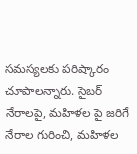సమస్యలకు పరిష్కారం చూపాలన్నారు. సైబర్ నేరాలపై, మహిళల పై జరిగే నేరాల గురించి, మహిళల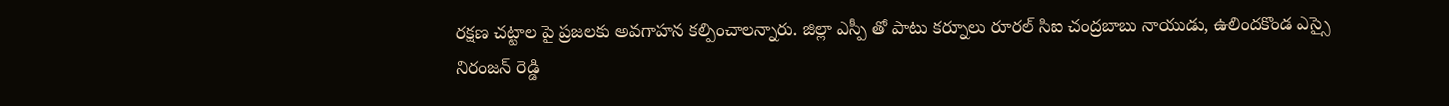రక్షణ చట్టాల పై ప్రజలకు అవగాహన కల్పించాలన్నారు. జిల్లా ఎస్పీ తో పాటు కర్నూలు రూరల్ సిఐ చంద్రబాబు నాయుడు, ఉలిందకొండ ఎస్సై నిరంజన్ రెడ్డి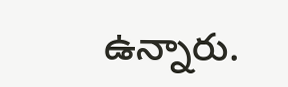ఉన్నారు.